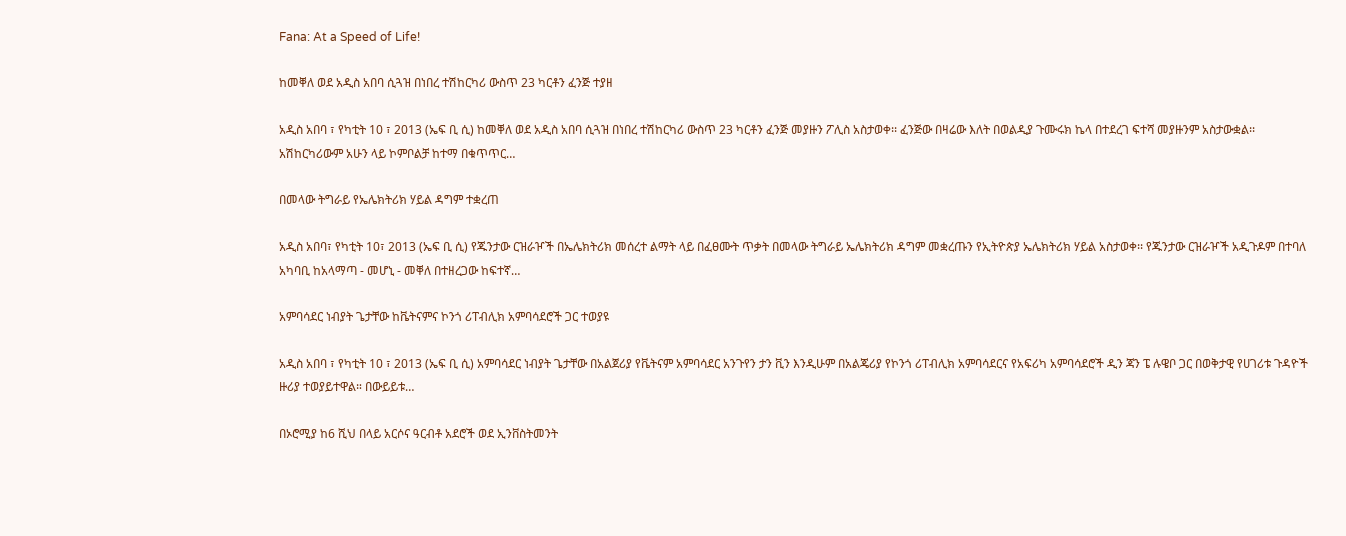Fana: At a Speed of Life!

ከመቐለ ወደ አዲስ አበባ ሲጓዝ በነበረ ተሽከርካሪ ውስጥ 23 ካርቶን ፈንጅ ተያዘ

አዲስ አበባ ፣ የካቲት 10 ፣ 2013 (ኤፍ ቢ ሲ) ከመቐለ ወደ አዲስ አበባ ሲጓዝ በነበረ ተሽከርካሪ ውስጥ 23 ካርቶን ፈንጅ መያዙን ፖሊስ አስታወቀ፡፡ ፈንጅው በዛሬው እለት በወልዲያ ጉሙሩክ ኬላ በተደረገ ፍተሻ መያዙንም አስታውቋል፡፡ አሽከርካሪውም አሁን ላይ ኮምቦልቻ ከተማ በቁጥጥር…

በመላው ትግራይ የኤሌክትሪክ ሃይል ዳግም ተቋረጠ

አዲስ አበባ፣ የካቲት 10፣ 2013 (ኤፍ ቢ ሲ) የጁንታው ርዝራዦች በኤሌክትሪክ መሰረተ ልማት ላይ በፈፀሙት ጥቃት በመላው ትግራይ ኤሌክትሪክ ዳግም መቋረጡን የኢትዮጵያ ኤሌክትሪክ ሃይል አስታወቀ፡፡ የጁንታው ርዝራዦች አዲጉዶም በተባለ አካባቢ ከአላማጣ - መሆኒ - መቐለ በተዘረጋው ከፍተኛ…

አምባሳደር ነብያት ጌታቸው ከቬትናምና ኮንጎ ሪፐብሊክ አምባሳደሮች ጋር ተወያዩ

አዲስ አበባ ፣ የካቲት 10 ፣ 2013 (ኤፍ ቢ ሲ) አምባሳደር ነብያት ጌታቸው በአልጀሪያ የቬትናም አምባሳደር አንጉየን ታን ቪን እንዲሁም በአልጄሪያ የኮንጎ ሪፐብሊክ አምባሳደርና የአፍሪካ አምባሳደሮች ዲን ጃን ፔ ሉዌቦ ጋር በወቅታዊ የሀገሪቱ ጉዳዮች ዙሪያ ተወያይተዋል። በውይይቱ…

በኦሮሚያ ከ6 ሺህ በላይ አርሶና ዓርብቶ አደሮች ወደ ኢንቨስትመንት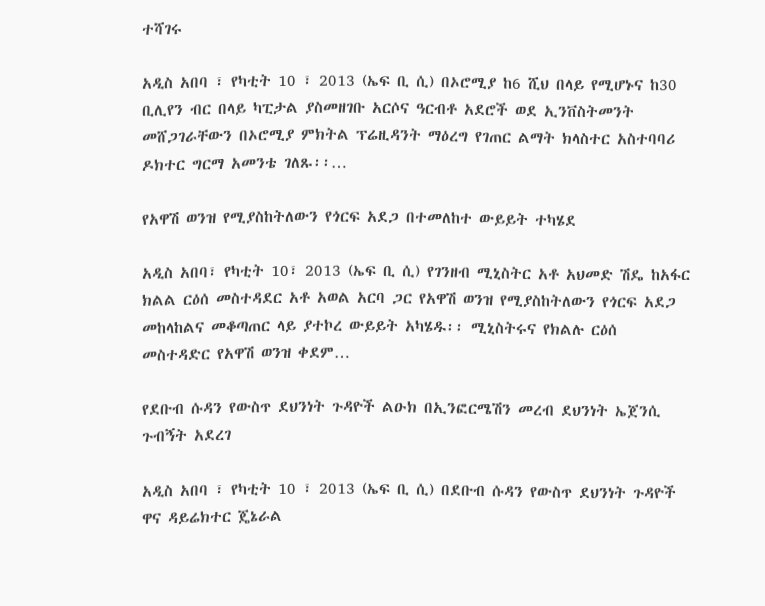ተሻገሩ

አዲስ አበባ ፣ የካቲት 10 ፣ 2013 (ኤፍ ቢ ሲ) በኦሮሚያ ከ6 ሺህ በላይ የሚሆኑና ከ30 ቢሊየን ብር በላይ ካፒታል ያስመዘገቡ አርሶና ዓርብቶ አደሮች ወደ ኢንቨስትመንት መሸጋገራቸውን በኦሮሚያ ምክትል ፕሬዚዳንት ማዕረግ የገጠር ልማት ክላስተር አስተባባሪ ዶክተር ግርማ አመንቴ ገለጹ፡፡…

የአዋሽ ወንዝ የሚያስከትለውን የጎርፍ አደጋ በተመለከተ ውይይት ተካሄደ

አዲስ አበባ፣ የካቲት 10፣ 2013 (ኤፍ ቢ ሲ) የገንዘብ ሚኒስትር አቶ አህመድ ሽዴ ከአፋር ክልል ርዕሰ መስተዳደር አቶ አወል አርባ ጋር የአዋሽ ወንዝ የሚያስከትለውን የጎርፍ አደጋ መከላከልና መቆጣጠር ላይ ያተኮረ ውይይት አካሄዱ፡፡ ሚኒስትሩና የክልሉ ርዕሰ መስተዳድር የአዋሽ ወንዝ ቀደም…

የደቡብ ሱዳን የውስጥ ደህንነት ጉዳዮች ልዑክ በኢንፎርሜሽን መረብ ደህንነት ኤጀንሲ ጉብኝት አደረገ

አዲስ አበባ ፣ የካቲት 10 ፣ 2013 (ኤፍ ቢ ሲ) በደቡብ ሱዳን የውስጥ ደህንነት ጉዳዮች ዋና ዳይሬክተር ጄኔራል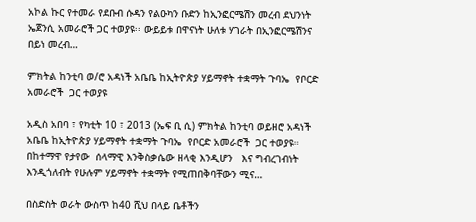አኮል ኩር የተመራ የደቡብ ሱዳን የልዑካን ቡድን ከኢንፎርሜሽን መረብ ደህንነት ኤጀንሲ አመራሮች ጋር ተወያዩ፡፡ ውይይቱ በዋናነት ሁለቱ ሃገራት በኢንፎርሜሽንና በይነ መረብ…

ምክትል ከንቲባ ወ/ሮ አዳነች አቤቤ ከኢትዮጵያ ሃይማኖት ተቋማት ጉባኤ  የቦርድ አመራሮች  ጋር ተወያዩ

አዲስ አበባ ፣ የካቲት 10 ፣ 2013 (ኤፍ ቢ ሲ) ምክትል ከንቲባ ወይዘሮ አዳነች አቤቤ ከኢትዮጵያ ሃይማኖት ተቋማት ጉባኤ  የቦርድ አመራሮች  ጋር ተወያዩ። በከተማዋ የታየው  ሰላማዊ እንቅስቃሴው ዘላቂ እንዲሆን   እና ግብረገብነት እንዲጎለብት የሁሉም ሃይማኖት ተቋማት የሚጠበቅባቸውን ሚና…

በስድስት ወራት ውስጥ ከ40 ሺህ በላይ ቤቶችን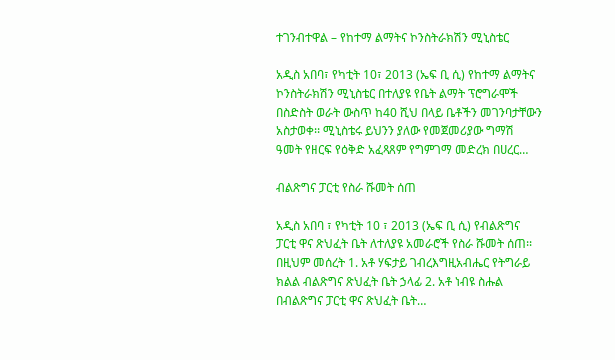ተገንብተዋል – የከተማ ልማትና ኮንስትራክሽን ሚኒስቴር

አዲስ አበባ፣ የካቲት 10፣ 2013 (ኤፍ ቢ ሲ) የከተማ ልማትና ኮንስትራክሽን ሚኒስቴር በተለያዩ የቤት ልማት ፕሮግራሞች በስድስት ወራት ውስጥ ከ40 ሺህ በላይ ቤቶችን መገንባታቸውን አስታወቀ፡፡ ሚኒስቴሩ ይህንን ያለው የመጀመሪያው ግማሽ ዓመት የዘርፍ የዕቅድ አፈጻጸም የግምገማ መድረክ በሀረር…

ብልጽግና ፓርቲ የስራ ሹመት ሰጠ

አዲስ አበባ ፣ የካቲት 10 ፣ 2013 (ኤፍ ቢ ሲ) የብልጽግና ፓርቲ ዋና ጽህፈት ቤት ለተለያዩ አመራሮች የስራ ሹመት ሰጠ፡፡ በዚህም መሰረት 1. አቶ ሃፍታይ ገብረእግዚአብሔር የትግራይ ክልል ብልጽግና ጽህፈት ቤት ኃላፊ 2. አቶ ነብዩ ስሑል በብልጽግና ፓርቲ ዋና ጽህፈት ቤት…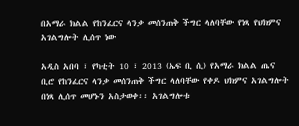በአማራ ክልል የከንፈርና ላንቃ መሰንጠቅ ችግር ላለባቸው የነጻ የህክምና አገልግሎት ሊሰጥ ነው

አዲስ አበባ ፣ የካቲት 10 ፣ 2013 (ኤፍ ቢ ሲ) የአማራ ክልል ጤና ቢሮ የከንፈርና ላንቃ መሰንጠቅ ችግር ላለባቸው የቀዶ ህክምና አገልግሎት በነጻ ሊሰጥ መሆኑን አስታወቀ፡፡ አገልግሎቱ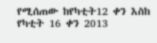የሚሰጠው ከየካቲት12 ቀን እስከ የካቲት 16 ቀን 2013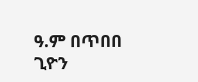ዓ.ም በጥበበ ጊዮን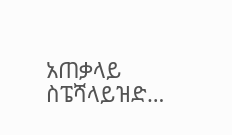አጠቃላይ ስፔሻላይዝድ…